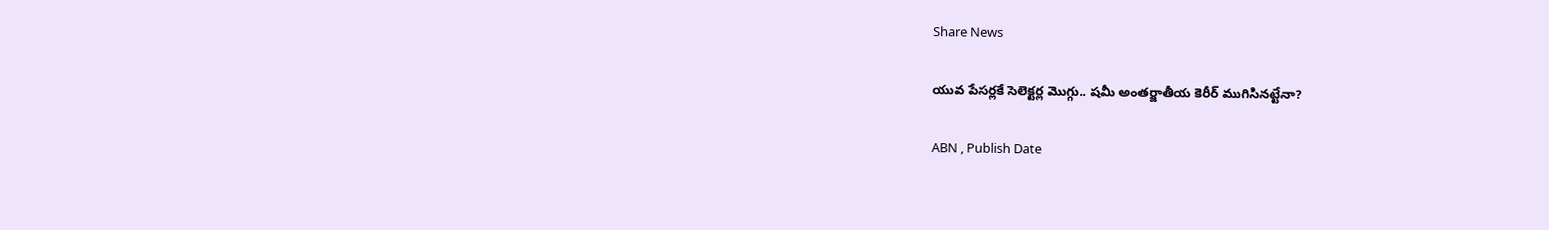Share News

యువ పేసర్లకే సెలెక్టర్ల మొగ్గు.. షమీ అంతర్జాతీయ కెరీర్ ముగిసినట్టేనా?

ABN , Publish Date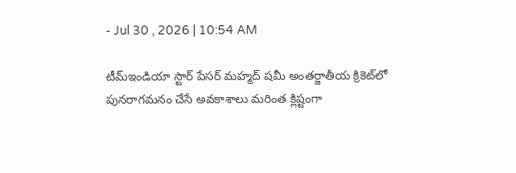- Jul 30 , 2026 | 10:54 AM

టీమ్ఇండియా స్టార్ పేసర్ మహ్మద్ షమీ అంతర్జాతీయ క్రికెట్‌లో పునరాగమనం చేసే అవకాశాలు మరింత క్లిష్టంగా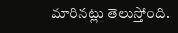మారినట్లు తెలుస్తోంది.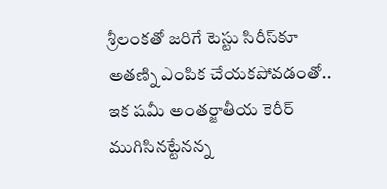శ్రీలంకతో జరిగే టెస్టు సిరీస్‌కూ అతణ్ని ఎంపిక చేయకపోవడంతో.. ఇక షమీ అంతర్జాతీయ కెరీర్ ముగిసినట్టేనన్న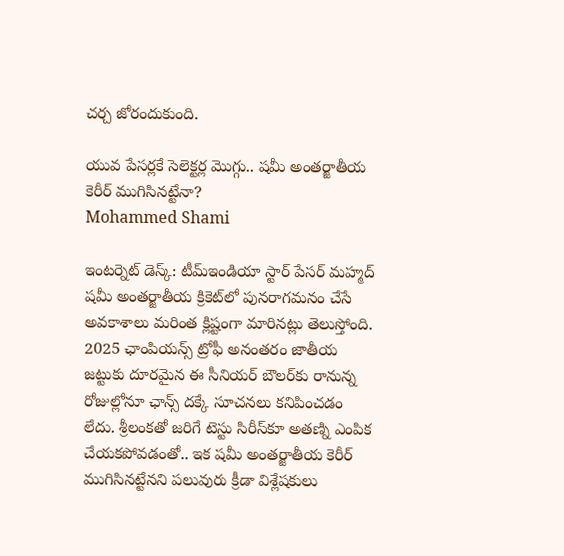చర్చ జోరందుకుంది.

యువ పేసర్లకే సెలెక్టర్ల మొగ్గు.. షమీ అంతర్జాతీయ కెరీర్ ముగిసినట్టేనా?
Mohammed Shami

ఇంటర్నెట్ డెస్క్: టీమ్ఇండియా స్టార్ పేసర్ మహ్మద్ షమీ అంతర్జాతీయ క్రికెట్‌లో పునరాగమనం చేసే అవకాశాలు మరింత క్లిష్టంగా మారినట్లు తెలుస్తోంది. 2025 ఛాంపియన్స్ ట్రోఫీ అనంతరం జాతీయ జట్టుకు దూరమైన ఈ సీనియర్ బౌలర్‌కు రానున్న రోజుల్లోనూ ఛాన్స్ దక్కే సూచనలు కనిపించడం లేదు. శ్రీలంకతో జరిగే టెస్టు సిరీస్‌కూ అతణ్ని ఎంపిక చేయకపోవడంతో.. ఇక షమీ అంతర్జాతీయ కెరీర్ ముగిసినట్టేనని పలువురు క్రీడా విశ్లేషకులు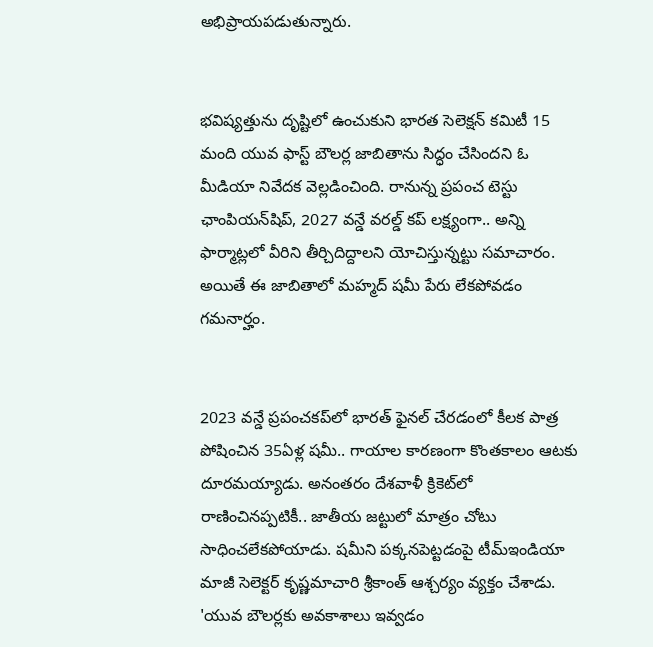అభిప్రాయపడుతున్నారు.


భవిష్యత్తును దృష్టిలో ఉంచుకుని భారత సెలెక్షన్ కమిటీ 15 మంది యువ ఫాస్ట్ బౌలర్ల జాబితాను సిద్ధం చేసిందని ఓ మీడియా నివేదక వెల్లడించింది. రానున్న ప్రపంచ టెస్టు ఛాంపియన్‌షిప్, 2027 వన్డే వరల్డ్ కప్‌ లక్ష్యంగా.. అన్ని ఫార్మాట్లలో వీరిని తీర్చిదిద్దాలని యోచిస్తున్నట్టు సమాచారం. అయితే ఈ జాబితాలో మహ్మద్ షమీ పేరు లేకపోవడం గమనార్హం.


2023 వన్డే ప్రపంచకప్‌లో భారత్ ఫైనల్ చేరడంలో కీలక పాత్ర పోషించిన 35ఏళ్ల షమీ.. గాయాల కారణంగా కొంతకాలం ఆటకు దూరమయ్యాడు. అనంతరం దేశవాళీ క్రికెట్‌లో రాణించినప్పటికీ.. జాతీయ జట్టులో మాత్రం చోటు సాధించలేకపోయాడు. షమీని పక్కనపెట్టడంపై టీమ్ఇండియా మాజీ సెలెక్టర్ కృష్ణమాచారి శ్రీకాంత్ ఆశ్చర్యం వ్యక్తం చేశాడు. 'యువ బౌలర్లకు అవకాశాలు ఇవ్వడం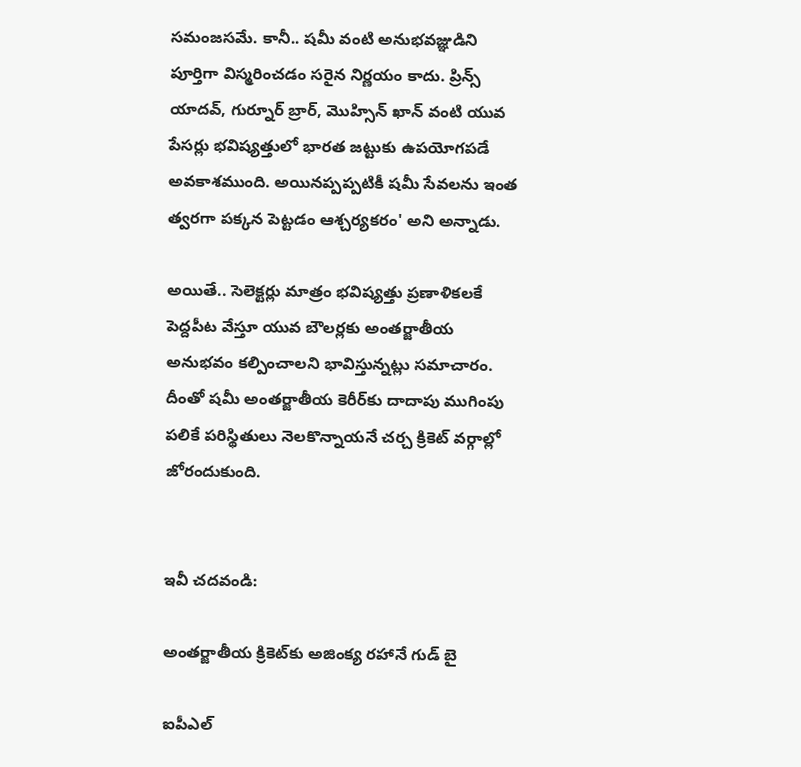సమంజసమే. కానీ.. షమీ వంటి అనుభవజ్ఞుడిని పూర్తిగా విస్మరించడం సరైన నిర్ణయం కాదు. ప్రిన్స్ యాదవ్, గుర్నూర్ బ్రార్, మొహ్సిన్ ఖాన్ వంటి యువ పేసర్లు భవిష్యత్తులో భారత జట్టుకు ఉపయోగపడే అవకాశముంది. అయినప్పప్పటికీ షమీ సేవలను ఇంత త్వరగా పక్కన పెట్టడం ఆశ్చర్యకరం' అని అన్నాడు.

అయితే.. సెలెక్టర్లు మాత్రం భవిష్యత్తు ప్రణాళికలకే పెద్దపీట వేస్తూ యువ బౌలర్లకు అంతర్జాతీయ అనుభవం కల్పించాలని భావిస్తున్నట్లు సమాచారం. దీంతో షమీ అంతర్జాతీయ కెరీర్‌కు దాదాపు ముగింపు పలికే పరిస్థితులు నెలకొన్నాయనే చర్చ క్రికెట్ వర్గాల్లో జోరందుకుంది.


ఇవీ చదవండి:

అంతర్జాతీయ క్రికెట్‌కు అజింక్య రహానే గుడ్ బై

ఐపీఎల్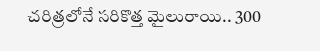చరిత్రలోనే సరికొత్త మైలురాయి.. 300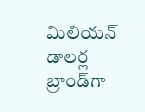మిలియన్ డాలర్ల బ్రాండ్‌గా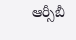ఆర్సీబీ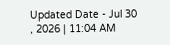Updated Date - Jul 30 , 2026 | 11:04 AM